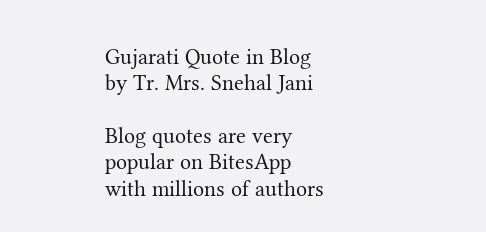Gujarati Quote in Blog by Tr. Mrs. Snehal Jani

Blog quotes are very popular on BitesApp with millions of authors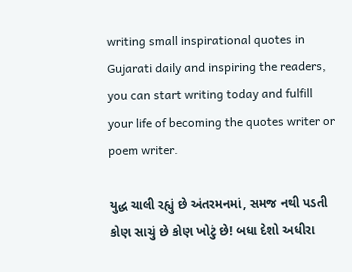writing small inspirational quotes in Gujarati daily and inspiring the readers, you can start writing today and fulfill your life of becoming the quotes writer or poem writer.

યુદ્ધ ચાલી રહ્યું છે અંતરમનમાં, સમજ નથી પડતી કોણ સાચું છે કોણ ખોટું છે! બધા દેશો અધીરા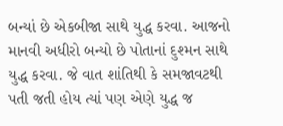બન્યાં છે એકબીજા સાથે યુદ્ધ કરવા. આજનો માનવી અધીરો બન્યો છે પોતાનાં દુશ્મન સાથે યુદ્ધ કરવા. જે વાત શાંતિથી કે સમજાવટથી પતી જતી હોય ત્યાં પણ એણે યુદ્ધ જ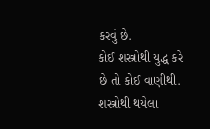કરવું છે.
કોઈ શસ્ત્રોથી યુદ્ધ કરે છે તો કોઈ વાણીથી. શસ્ત્રોથી થયેલા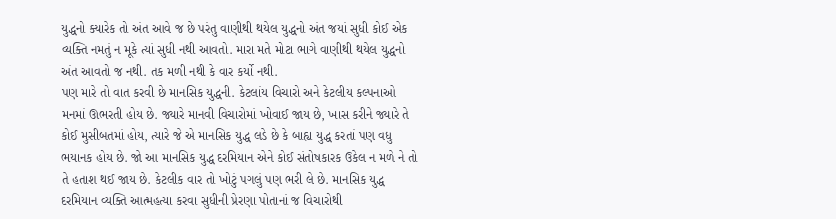યુદ્ધનો ક્યારેક તો અંત આવે જ છે પરંતુ વાણીથી થયેલ યુદ્ધનો અંત જયાં સુધી કોઈ એક વ્યક્તિ નમતું ન મૂકે ત્યાં સુધી નથી આવતો. મારા મતે મોટા ભાગે વાણીથી થયેલ યુદ્ધનો અંત આવતો જ નથી. તક મળી નથી કે વાર કર્યો નથી.
પણ મારે તો વાત કરવી છે માનસિક યુદ્ધની. કેટલાંય વિચારો અને કેટલીય કલ્પનાઓ મનમાં ઊભરતી હોય છે. જ્યારે માનવી વિચારોમાં ખોવાઈ જાય છે, ખાસ કરીને જ્યારે તે કોઈ મુસીબતમાં હોય, ત્યારે જે એ માનસિક યુદ્ધ લડે છે કે બાહ્ય યુદ્ધ કરતાં પણ વધુ ભયાનક હોય છે. જો આ માનસિક યુદ્ધ દરમિયાન એને કોઈ સંતોષકારક ઉકેલ ન મળે ને તો તે હતાશ થઈ જાય છે. કેટલીક વાર તો ખોટું પગલું પણ ભરી લે છે. માનસિક યુદ્ધ દરમિયાન વ્યક્તિ આત્મહત્યા કરવા સુધીની પ્રેરણા પોતાનાં જ વિચારોથી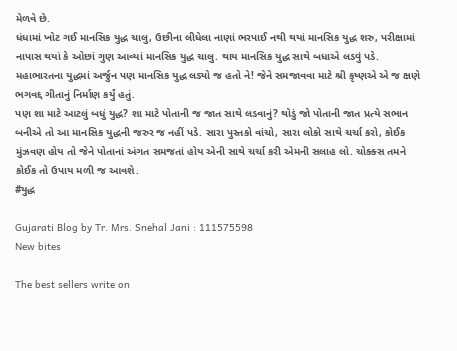મેળવે છે.
ધંધામાં ખોટ ગઈ માનસિક યુદ્ધ ચાલુ, ઉછીના લીધેલા નાણાં ભરપાઈ નથી થયાં માનસિક યુદ્ધ શરુ, પરીક્ષામાં નાપાસ થયાં કે ઓછાં ગુણ આવ્યાં માનસિક યુદ્ધ ચાલુ. થાય માનસિક યુદ્ધ સાથે બધાએ લડવું પડે. મહાભારતના યુદ્ધમાં અર્જુન પણ માનસિક યુદ્ધ લડ્યો જ હતો ને! જેને સમજાવવા માટે શ્રી કૃષ્ણએ એ જ ક્ષણે ભગવદ્દ ગીતાનું નિર્માણ કર્યું હતું.
પણ શા માટે આટલું બધું યુદ્ધ? શા માટે પોતાની જ જાત સાથે લડવાનું? થોડું જો પોતાની જાત પ્રત્યે સભાન બનીએ તો આ માનસિક યુદ્ધની જરુર જ નહીં પડે. સારા પુસ્તકો વાંચો, સારા લોકો સાથે ચર્ચા કરો, કોઈક મુંઝવણ હોય તો જેને પોતાનાં અંગત સમજતાં હોય એની સાથે ચર્ચા કરી એમની સલાહ લો. ચોક્ક્સ તમને કોઈક તો ઉપાય મળી જ આવશે.
#યુદ્ધ

Gujarati Blog by Tr. Mrs. Snehal Jani : 111575598
New bites

The best sellers write on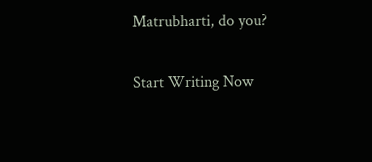Matrubharti, do you?

Start Writing Now